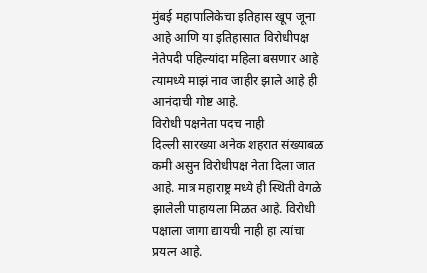मुंबई महापालिकेचा इतिहास खूप जूना आहे आणि या इतिहासात विरोधीपक्ष नेतेपदी पहिल्यांदा महिला बसणार आहे त्यामध्ये माझं नाव जाहीर झाले आहे ही आनंदाची गोष्ट आहे.
विरोधी पक्षनेता पदच नाही
दिल्ली सारख्या अनेक शहरात संख्याबळ कमी असुन विरोधीपक्ष नेता दिला जात आहे. मात्र महाराष्ट्र मध्ये ही स्थिती वेगळे झालेली पाहायला मिळत आहे. विरोधी पक्षाला जागा द्यायची नाही हा त्यांचा प्रयत्न आहे.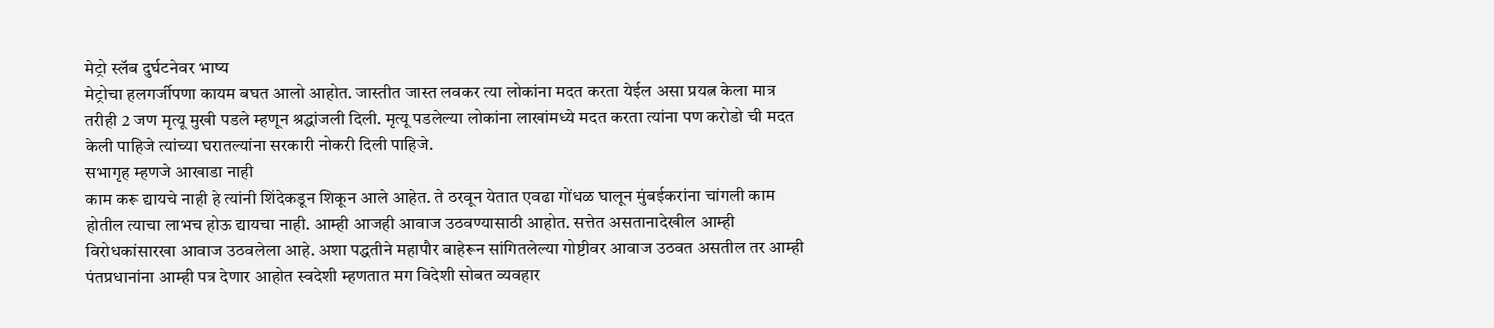मेट्रो स्लॅब दुर्घटनेवर भाष्य
मेट्रोचा हलगर्जीपणा कायम बघत आलो आहोत. जास्तीत जास्त लवकर त्या लोकांना मदत करता येईल असा प्रयत्न केला मात्र तरीही 2 जण मृत्यू मुखी पडले म्हणून श्रद्धांजली दिली. मृत्यू पडलेल्या लोकांना लाखांमध्ये मदत करता त्यांना पण करोडो ची मदत केली पाहिजे त्यांच्या घरातल्यांना सरकारी नोकरी दिली पाहिजे.
सभागृह म्हणजे आखाडा नाही
काम करू द्यायचे नाही हे त्यांनी शिंदेकडून शिकून आले आहेत. ते ठरवून येतात एवढा गोंधळ घालून मुंबईकरांना चांगली काम होतील त्याचा लाभच होऊ द्यायचा नाही. आम्ही आजही आवाज उठवण्यासाठी आहोत. सत्तेत असतानादेखील आम्ही विरोधकांसारखा आवाज उठवलेला आहे. अशा पद्धतीने महापौर बाहेरून सांगितलेल्या गोष्टीवर आवाज उठवत असतील तर आम्ही पंतप्रधानांना आम्ही पत्र देणार आहोत स्वदेशी म्हणतात मग विदेशी सोबत व्यवहार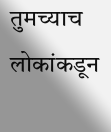तुमच्याच लोकांकडून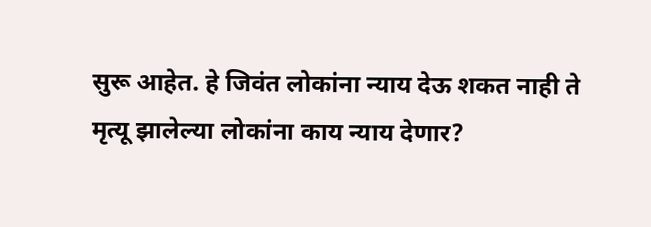सुरू आहेत. हे जिवंत लोकांना न्याय देऊ शकत नाही ते मृत्यू झालेल्या लोकांना काय न्याय देणार?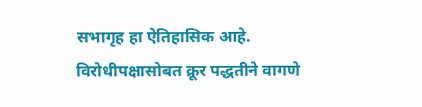सभागृह हा ऐतिहासिक आहे. विरोधीपक्षासोबत क्रूर पद्धतीने वागणे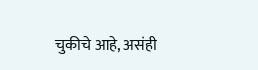चुकीचे आहे, असंही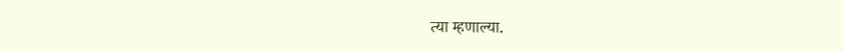त्या म्हणाल्या.